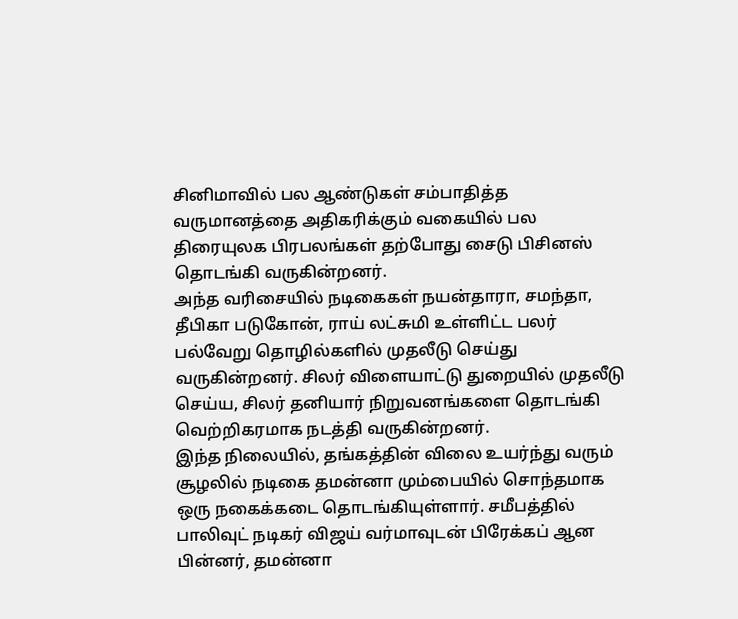சினிமாவில் பல ஆண்டுகள் சம்பாதித்த வருமானத்தை அதிகரிக்கும் வகையில் பல திரையுலக பிரபலங்கள் தற்போது சைடு பிசினஸ் தொடங்கி வருகின்றனர்.
அந்த வரிசையில் நடிகைகள் நயன்தாரா, சமந்தா, தீபிகா படுகோன், ராய் லட்சுமி உள்ளிட்ட பலர் பல்வேறு தொழில்களில் முதலீடு செய்து வருகின்றனர். சிலர் விளையாட்டு துறையில் முதலீடு செய்ய, சிலர் தனியார் நிறுவனங்களை தொடங்கி வெற்றிகரமாக நடத்தி வருகின்றனர்.
இந்த நிலையில், தங்கத்தின் விலை உயர்ந்து வரும் சூழலில் நடிகை தமன்னா மும்பையில் சொந்தமாக ஒரு நகைக்கடை தொடங்கியுள்ளார். சமீபத்தில் பாலிவுட் நடிகர் விஜய் வர்மாவுடன் பிரேக்கப் ஆன பின்னர், தமன்னா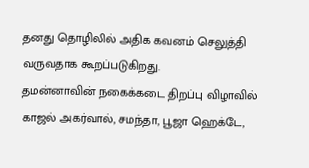தனது தொழிலில் அதிக கவனம் செலுத்தி வருவதாக கூறப்படுகிறது.
தமன்னாவின் நகைக்கடை திறப்பு விழாவில் காஜல் அகர்வால், சமந்தா, பூஜா ஹெக்டே,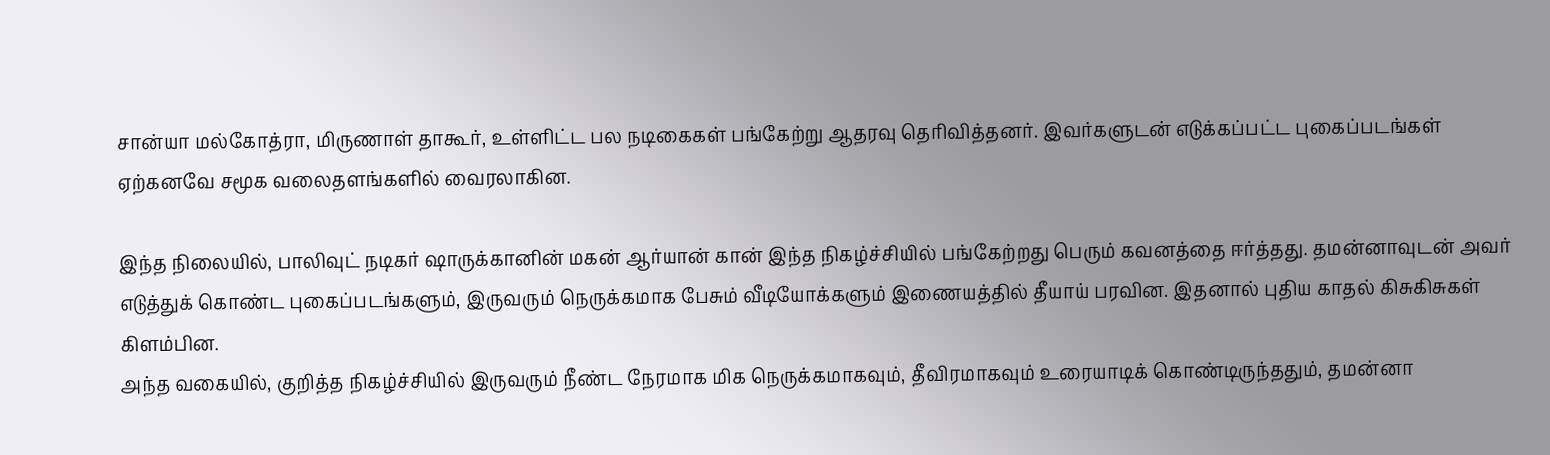சான்யா மல்கோத்ரா, மிருணாள் தாகூர், உள்ளிட்ட பல நடிகைகள் பங்கேற்று ஆதரவு தெரிவித்தனர். இவர்களுடன் எடுக்கப்பட்ட புகைப்படங்கள் ஏற்கனவே சமூக வலைதளங்களில் வைரலாகின.

இந்த நிலையில், பாலிவுட் நடிகர் ஷாருக்கானின் மகன் ஆர்யான் கான் இந்த நிகழ்ச்சியில் பங்கேற்றது பெரும் கவனத்தை ஈர்த்தது. தமன்னாவுடன் அவர் எடுத்துக் கொண்ட புகைப்படங்களும், இருவரும் நெருக்கமாக பேசும் வீடியோக்களும் இணையத்தில் தீயாய் பரவின. இதனால் புதிய காதல் கிசுகிசுகள் கிளம்பின.
அந்த வகையில், குறித்த நிகழ்ச்சியில் இருவரும் நீண்ட நேரமாக மிக நெருக்கமாகவும், தீவிரமாகவும் உரையாடிக் கொண்டிருந்ததும், தமன்னா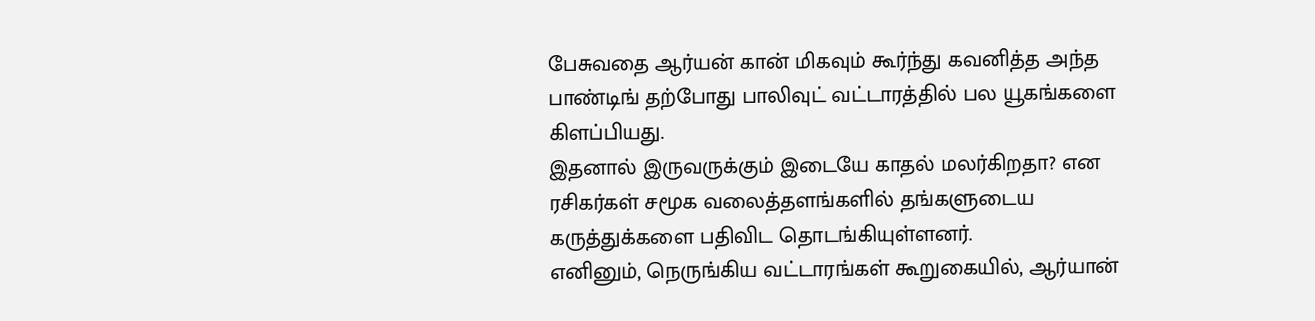பேசுவதை ஆர்யன் கான் மிகவும் கூர்ந்து கவனித்த அந்த பாண்டிங் தற்போது பாலிவுட் வட்டாரத்தில் பல யூகங்களை கிளப்பியது.
இதனால் இருவருக்கும் இடையே காதல் மலர்கிறதா? என ரசிகர்கள் சமூக வலைத்தளங்களில் தங்களுடைய கருத்துக்களை பதிவிட தொடங்கியுள்ளனர்.
எனினும், நெருங்கிய வட்டாரங்கள் கூறுகையில், ஆர்யான்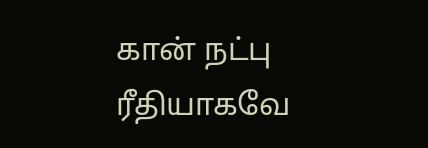கான் நட்பு ரீதியாகவே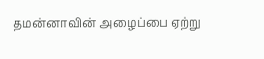தமன்னாவின் அழைப்பை ஏற்று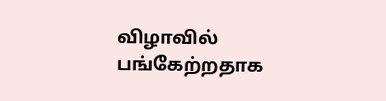விழாவில் பங்கேற்றதாக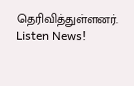தெரிவித்துள்ளனர்.
Listen News!